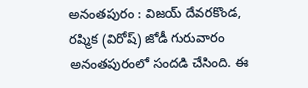అనంతపురం : విజయ్ దేవరకొండ, రష్మిక (విరోష్) జోడీ గురువారం అనంతపురంలో సందడి చేసింది. ఈ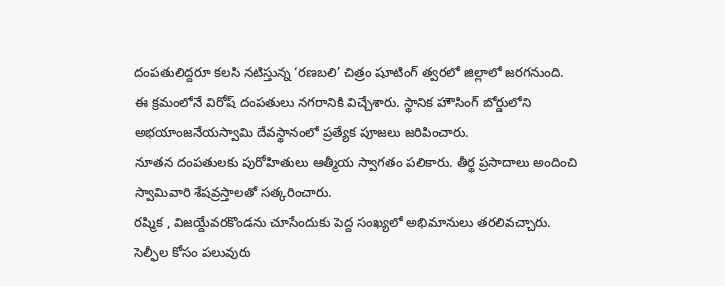దంపతులిద్దరూ కలసి నటిస్తున్న ‘రణబలి’ చిత్రం షూటింగ్ త్వరలో జిల్లాలో జరగనుంది.
ఈ క్రమంలోనే విరోష్ దంపతులు నగరానికి విచ్చేశారు. స్థానిక హౌసింగ్ బోర్డులోని అభయాంజనేయస్వామి దేవస్థానంలో ప్రత్యేక పూజలు జరిపించారు.
నూతన దంపతులకు పురోహితులు ఆత్మీయ స్వాగతం పలికారు. తీర్థ ప్రసాదాలు అందించి స్వామివారి శేషవ్రస్తాలతో సత్కరించారు.
రష్మిక , విజయ్దేవరకొండను చూసేందుకు పెద్ద సంఖ్యలో అభిమానులు తరలివచ్చారు. సెల్ఫీల కోసం పలువురు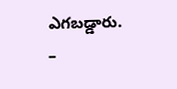ఎగబడ్డారు.
–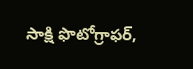సాక్షి ఫొటోగ్రాఫర్,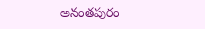అనంతపురం